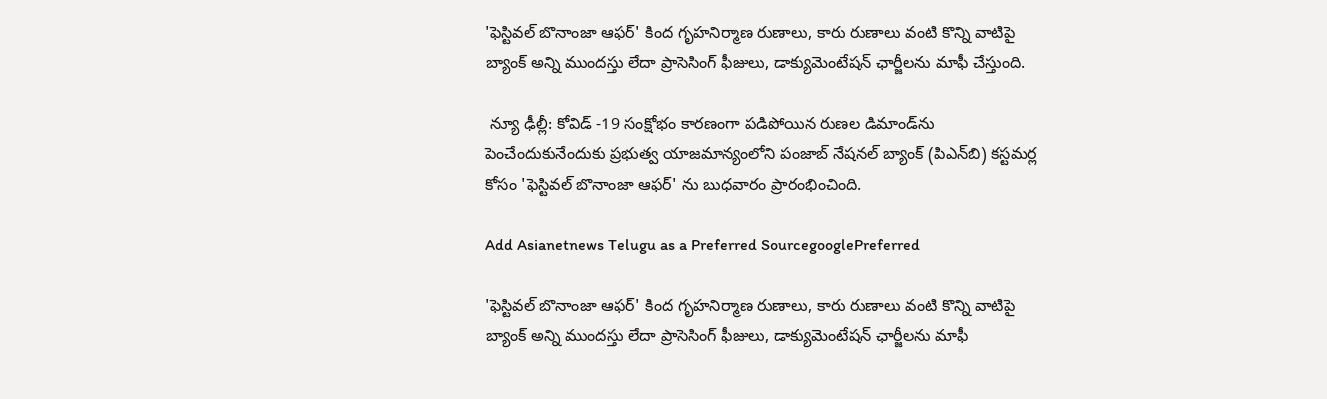'ఫెస్టివల్ బొనాంజా ఆఫర్' కింద గృహనిర్మాణ రుణాలు, కారు రుణాలు వంటి కొన్ని వాటిపై  బ్యాంక్ అన్ని ముందస్తు లేదా ప్రాసెసింగ్ ఫీజులు, డాక్యుమెంటేషన్ ఛార్జీలను మాఫీ చేస్తుంది.

 న్యూ ఢీల్లీ: కోవిడ్ -19 సంక్షోభం కారణంగా పడిపోయిన రుణల డిమాండ్‌ను పెంచేందుకునేందుకు ప్రభుత్వ యాజమాన్యంలోని పంజాబ్ నేషనల్ బ్యాంక్ (పిఎన్‌బి) కస్టమర్ల కోసం 'ఫెస్టివల్ బొనాంజా ఆఫర్' ను బుధవారం ప్రారంభించింది.

Add Asianetnews Telugu as a Preferred SourcegooglePreferred

'ఫెస్టివల్ బొనాంజా ఆఫర్' కింద గృహనిర్మాణ రుణాలు, కారు రుణాలు వంటి కొన్ని వాటిపై బ్యాంక్ అన్ని ముందస్తు లేదా ప్రాసెసింగ్ ఫీజులు, డాక్యుమెంటేషన్ ఛార్జీలను మాఫీ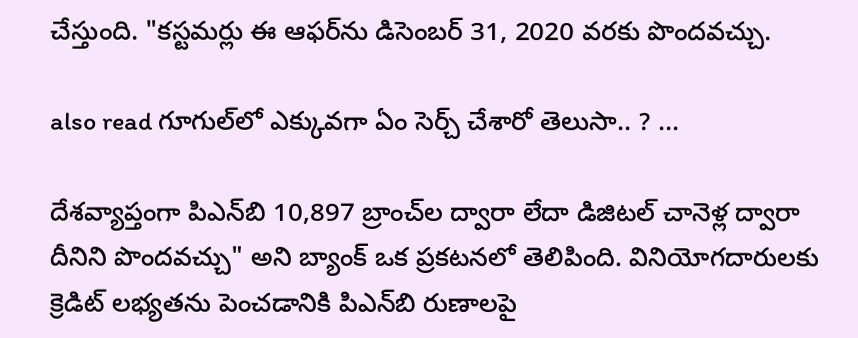చేస్తుంది. "కస్టమర్లు ఈ ఆఫర్‌ను డిసెంబర్ 31, 2020 వరకు పొందవచ్చు.

also read గూగుల్‌లో ఎక్కువగా ఏం సెర్చ్ చేశారో తెలుసా.. ? ...

దేశవ్యాప్తంగా పిఎన్‌బి 10,897 బ్రాంచ్‌ల ద్వారా లేదా డిజిటల్ చానెళ్ల ద్వారా దీనిని పొందవచ్చు" అని బ్యాంక్ ఒక ప్రకటనలో తెలిపింది. వినియోగదారులకు క్రెడిట్ లభ్యతను పెంచడానికి పిఎన్‌బి రుణాలపై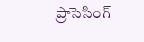ప్రాసెసింగ్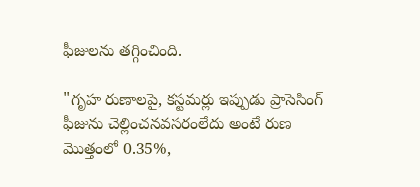ఫీజులను తగ్గించింది.

"గృహ రుణాలపై, కస్టమర్లు ఇప్పుడు ప్రాసెసింగ్ ఫీజును చెల్లించనవసరంలేదు అంటే రుణ మొత్తంలో 0.35%,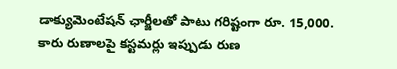డాక్యుమెంటేషన్ ఛార్జీలతో పాటు గరిష్టంగా రూ. 15,000. కారు రుణాలపై కస్టమర్లు ఇప్పుడు రుణ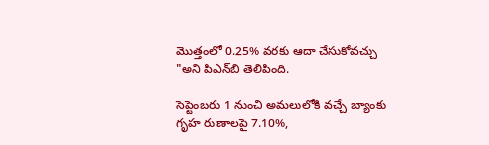మొత్తంలో 0.25% వరకు ఆదా చేసుకోవచ్చు "అని పి‌ఎన్‌బి తెలిపింది.

సెప్టెంబరు 1 నుంచి అమలులోకి వచ్చే బ్యాంకు గృహ రుణాలపై 7.10%,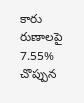కారు రుణాలపై 7.55% చొప్పున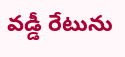వడ్డీ రేటును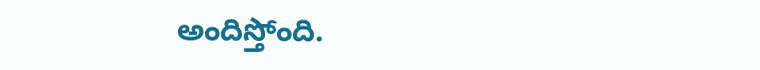అందిస్తోంది.